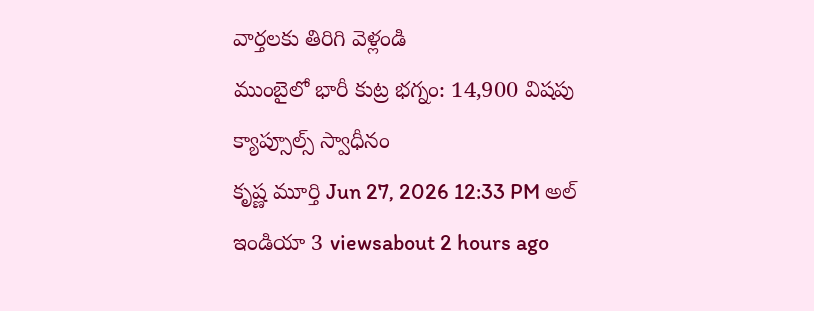వార్తలకు తిరిగి వెళ్లండి
ముంబైలో భారీ కుట్ర భగ్నం: 14,900 విషపు క్యాప్సూల్స్ స్వాధీనం
కృష్ణ మూర్తి Jun 27, 2026 12:33 PM అల్ ఇండియా 3 viewsabout 2 hours ago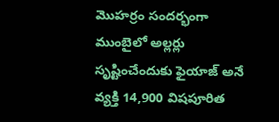మొహర్రం సందర్భంగా ముంబైలో అల్లర్లు సృష్టించేందుకు ఫైయాజ్ అనే వ్యక్తి 14,900 విషపూరిత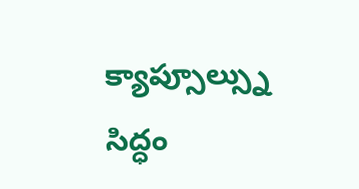క్యాప్సూల్స్ను సిద్ధం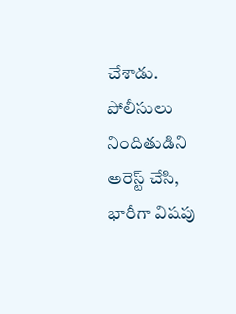చేశాడు. పోలీసులు నిందితుడిని అరెస్ట్ చేసి, భారీగా విషపు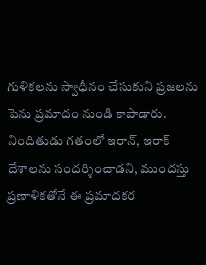గుళికలను స్వాధీనం చేసుకుని ప్రజలను పెను ప్రమాదం నుండి కాపాడారు.
నిందితుడు గతంలో ఇరాన్, ఇరాక్ దేశాలను సందర్శించాడని, ముందస్తు ప్రణాళికతోనే ఈ ప్రమాదకర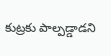కుట్రకు పాల్పడ్డాడని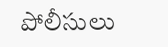పోలీసులు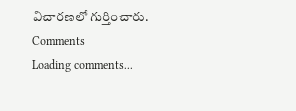విచారణలో గుర్తించారు.
Comments
Loading comments...